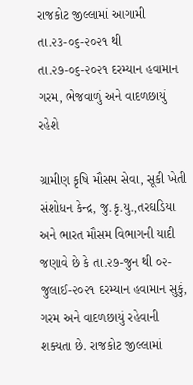રાજકોટ જીલ્લામાં આગામી તા.૨૩-૦૬-૨૦૨૧ થી તા.૨૭-૦૬-૨૦૨૧ દરમ્યાન હવામાન ગરમ, ભેજવાળું અને વાદળછાયું રહેશે

ગ્રામીણ કૃષિ મૌસમ સેવા, સૂકી ખેતી સંશોધન કેન્દ્ર, જુ.કૃ.યુ.,તરઘડિયા અને ભારત મૌસમ વિભાગની યાદી જણાવે છે કે તા.૨૭-જુન થી ૦૨-જુલાઈ-૨૦૨૧ દરમ્યાન હવામાન સુકું, ગરમ અને વાદળછાયું રહેવાની શક્યતા છે. રાજકોટ જીલ્લામાં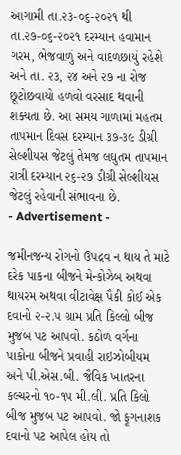આગામી તા.૨૩-૦૬-૨૦૨૧ થી તા.૨૭-૦૬-૨૦૨૧ દરમ્યાન હવામાન ગરમ, ભેજવાળું અને વાદળછાયું રહેશે અને તા. ૨૩, ૨૪ અને ૨૭ ના રોજ છૂટોછવાયો હળવો વરસાદ થવાની શક્યતા છે. આ સમય ગાળામાં મહતમ તાપમાન દિવસ દરમ્યાન ૩૭-૩૯ ડીગ્રી સેલ્શીયસ જેટલું તેમજ લઘુતમ તાપમાન રાત્રી દરમ્યાન ૨૬-૨૭ ડીગ્રી સેલ્શીયસ જેટલું રહેવાની સંભાવના છે.
- Advertisement -

જમીનજન્ય રોગનો ઉપદ્રવ ન થાય તે માટે દરેક પાકના બીજને મેન્કોઝેબ અથવા થાયરમ અથવા વીટાવેક્ષ પૈકી કોઈ એક દવાનો ૨-૨.૫ ગ્રામ પ્રતિ કિલ્લો બીજ મુજબ પટ આપવો. કઠોળ વર્ગના પાકોના બીજને પ્રવાહી રાઇઝોબીયમ અને પી.એસ.બી. જૈવિક ખાતરના કલ્ચરનો ૧૦-૧૫ મી.લી. પ્રતિ કિલો બીજ મુજબ પટ આપવો. જો ફૂગનાશક દવાનો પટ આપેલ હોય તો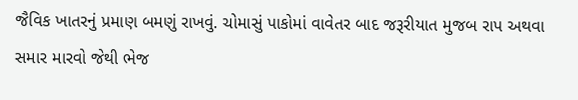જૈવિક ખાતરનું પ્રમાણ બમણું રાખવું. ચોમાસું પાકોમાં વાવેતર બાદ જરૂરીયાત મુજબ રાપ અથવા સમાર મારવો જેથી ભેજ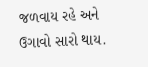જળવાય રહે અને ઉગાવો સારો થાય.